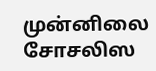முன்னிலை சோசலிஸ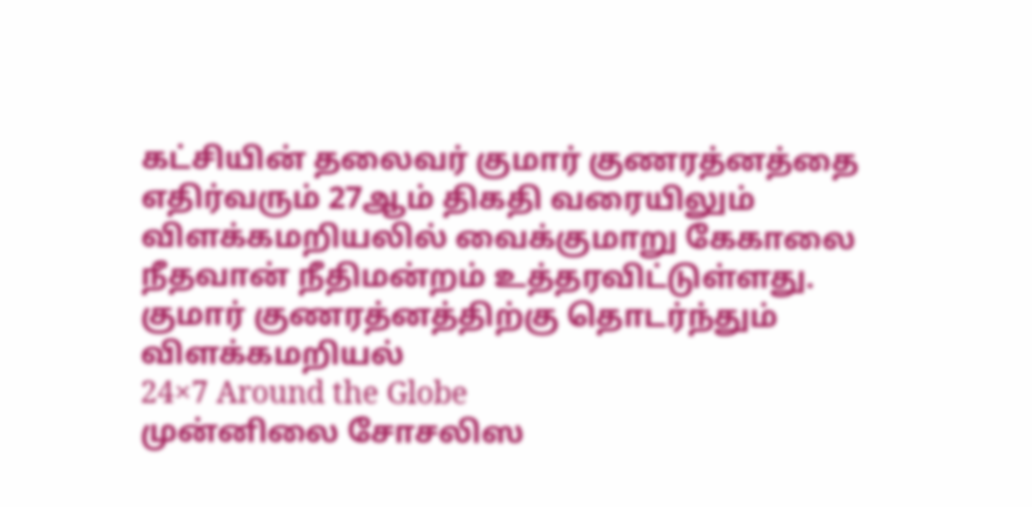கட்சியின் தலைவர் குமார் குணரத்னத்தை எதிர்வரும் 27ஆம் திகதி வரையிலும் விளக்கமறியலில் வைக்குமாறு கேகாலை நீதவான் நீதிமன்றம் உத்தரவிட்டுள்ளது.
குமார் குணரத்னத்திற்கு தொடர்ந்தும் விளக்கமறியல்
24×7 Around the Globe
முன்னிலை சோசலிஸ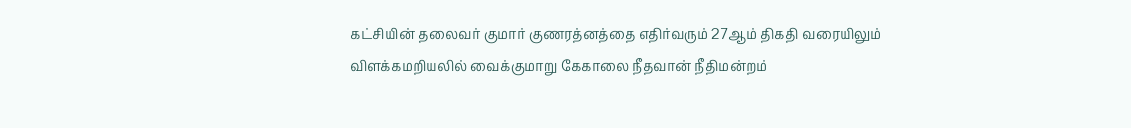கட்சியின் தலைவர் குமார் குணரத்னத்தை எதிர்வரும் 27ஆம் திகதி வரையிலும் விளக்கமறியலில் வைக்குமாறு கேகாலை நீதவான் நீதிமன்றம்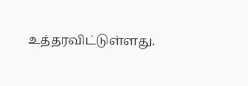உத்தரவிட்டுள்ளது.